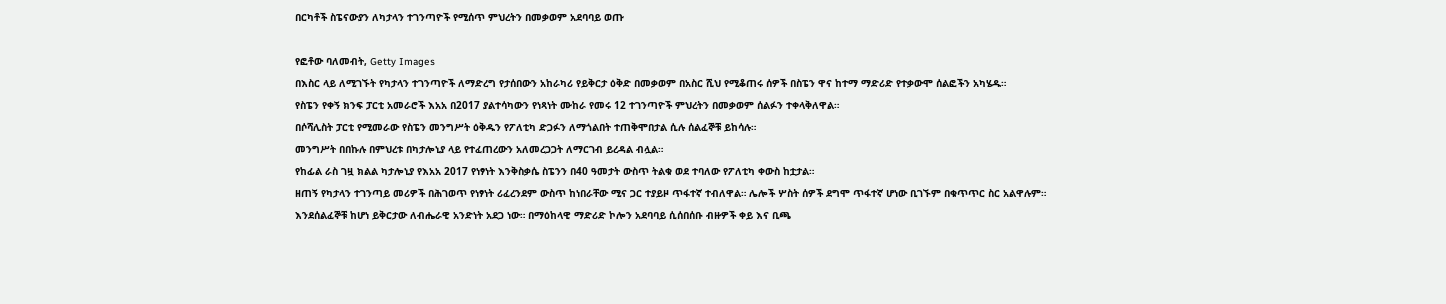በርካቶች ስፔናውያን ለካታላን ተገንጣዮች የሚሰጥ ምህረትን በመቃወም አደባባይ ወጡ

የፎቶው ባለመብት, Getty Images
በእስር ላይ ለሚገኙት የካታላን ተገንጣዮች ለማድረግ የታሰበውን አከራካሪ የይቅርታ ዕቅድ በመቃወም በአስር ሺህ የሚቆጠሩ ሰዎች በስፔን ዋና ከተማ ማድሪድ የተቃውሞ ሰልፎችን አካሄዱ።
የስፔን የቀኝ ክንፍ ፓርቲ አመራሮች እአአ በ2017 ያልተሳካውን የነጻነት ሙከራ የመሩ 12 ተገንጣዮች ምህረትን በመቃወም ሰልፉን ተቀላቅለዋል።
በሶሻሊስት ፓርቲ የሚመራው የስፔን መንግሥት ዕቅዱን የፖለቲካ ድጋፉን ለማጎልበት ተጠቅሞበታል ሲሉ ሰልፈኞቹ ይከሳሉ።
መንግሥት በበኩሉ በምህረቱ በካታሎኒያ ላይ የተፈጠረውን አለመረጋጋት ለማርገብ ይረዳል ብሏል።
የከፊል ራስ ገዟ ክልል ካታሎኒያ የእአአ 2017 የነፃነት እንቅስቃሴ ስፔንን በ40 ዓመታት ውስጥ ትልቁ ወደ ተባለው የፖለቲካ ቀውስ ከቷታል።
ዘጠኝ የካታላን ተገንጣይ መሪዎች በሕገወጥ የነፃነት ሪፈረንደም ውስጥ ከነበራቸው ሚና ጋር ተያይዞ ጥፋተኛ ተብለዋል። ሌሎች ሦስት ሰዎች ደግሞ ጥፋተኛ ሆነው ቢገኙም በቁጥጥር ስር አልዋሉም።
እንደሰልፈኞቹ ከሆነ ይቅርታው ለብሔራዊ አንድነት አደጋ ነው። በማዕከላዊ ማድሪድ ኮሎን አደባባይ ሲሰበሰቡ ብዙዎች ቀይ እና ቢጫ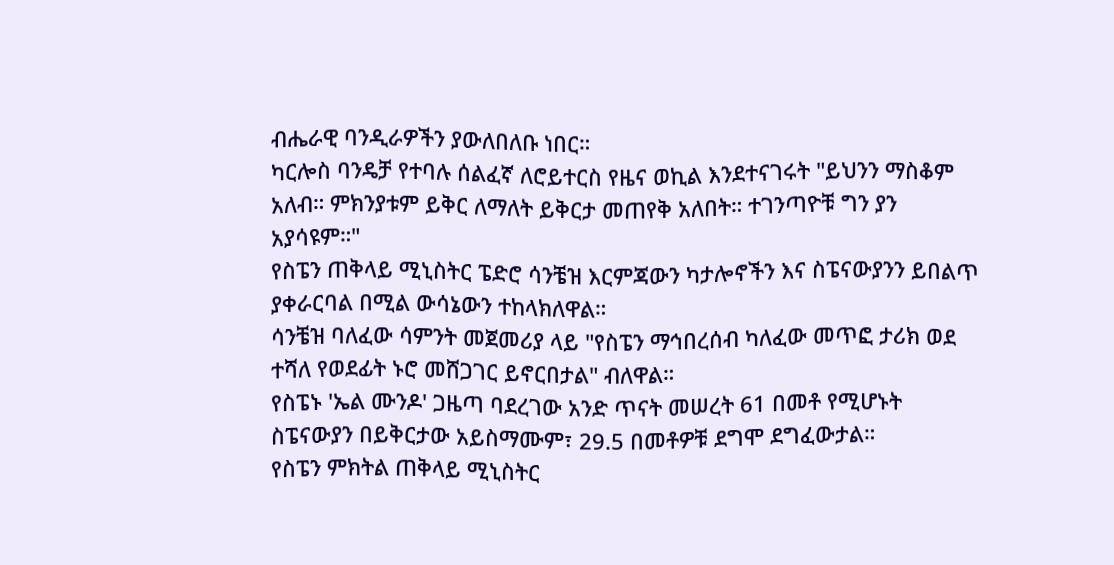ብሔራዊ ባንዲራዎችን ያውለበለቡ ነበር።
ካርሎስ ባንዴቻ የተባሉ ሰልፈኛ ለሮይተርስ የዜና ወኪል እንደተናገሩት "ይህንን ማስቆም አለብ። ምክንያቱም ይቅር ለማለት ይቅርታ መጠየቅ አለበት። ተገንጣዮቹ ግን ያን አያሳዩም።"
የስፔን ጠቅላይ ሚኒስትር ፔድሮ ሳንቼዝ እርምጃውን ካታሎኖችን እና ስፔናውያንን ይበልጥ ያቀራርባል በሚል ውሳኔውን ተከላክለዋል።
ሳንቼዝ ባለፈው ሳምንት መጀመሪያ ላይ "የስፔን ማኅበረሰብ ካለፈው መጥፎ ታሪክ ወደ ተሻለ የወደፊት ኑሮ መሸጋገር ይኖርበታል" ብለዋል።
የስፔኑ 'ኤል ሙንዶ' ጋዜጣ ባደረገው አንድ ጥናት መሠረት 61 በመቶ የሚሆኑት ስፔናውያን በይቅርታው አይስማሙም፣ 29.5 በመቶዎቹ ደግሞ ደግፈውታል።
የስፔን ምክትል ጠቅላይ ሚኒስትር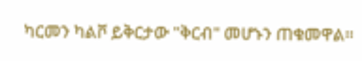ካርመን ካልቮ ይቅርታው "ቅርብ" መሆኑን ጠቁመዋል።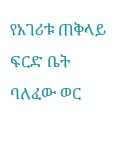የአገሪቱ ጠቅላይ ፍርድ ቤት ባለፈው ወር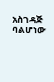አስገዳጅ ባልሆነው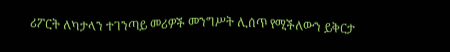ሪፖርት ለካታላን ተገንጣይ መሪዎች መንግሥት ሊሰጥ የሚችለውን ይቅርታ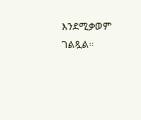እንደሚቃወም ገልጿል።